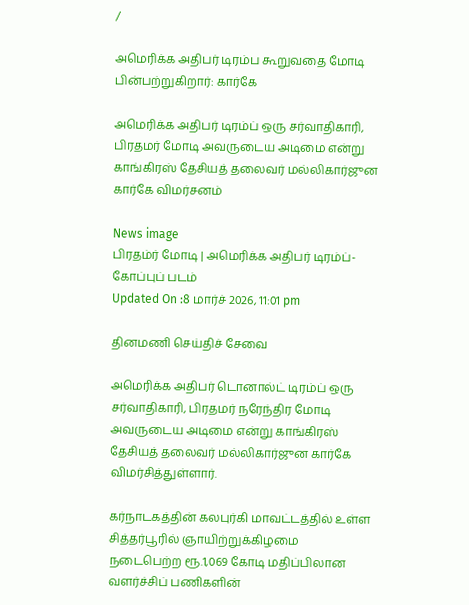/

அமெரிக்க அதிபர் டிரம்ப கூறுவதை மோடி பின்பற்றுகிறார்: கார்கே

அமெரிக்க அதிபர் டிரம்ப் ஒரு சர்வாதிகாரி, பிரதமர் மோடி அவருடைய அடிமை என்று காங்கிரஸ் தேசியத் தலைவர் மல்லிகார்ஜுன கார்கே விமர்சனம்

News image
பிரதம்ர் மோடி | அமெரிக்க அதிபர் டிரம்ப்- கோப்புப் படம்
Updated On :8 மார்ச் 2026, 11:01 pm

தினமணி செய்திச் சேவை

அமெரிக்க அதிபர் டொனால்ட் டிரம்ப் ஒரு சர்வாதிகாரி, பிரதமர் நரேந்திர மோடி அவருடைய அடிமை என்று காங்கிரஸ் தேசியத் தலைவர் மல்லிகார்ஜுன கார்கே விமர்சித்துள்ளார்.

கர்நாடகத்தின் கலபுர்கி மாவட்டத்தில் உள்ள சித்தர்பூரில் ஞாயிற்றுக்கிழமை நடைபெற்ற ரூ.1,069 கோடி மதிப்பிலான வளர்ச்சிப் பணிகளின்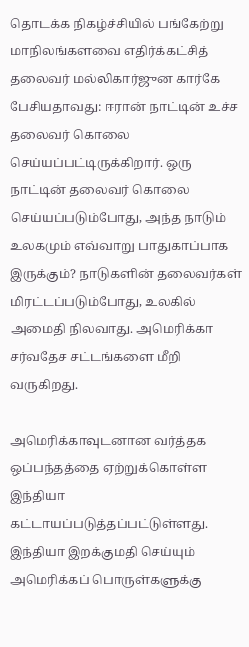தொடக்க நிகழ்ச்சியில் பங்கேற்று மாநிலங்களவை எதிர்க்கட்சித் தலைவர் மல்லிகார்ஜுன கார்கே பேசியதாவது: ஈரான் நாட்டின் உச்ச தலைவர் கொலை செய்யப்பட்டிருக்கிறார். ஒரு நாட்டின் தலைவர் கொலை செய்யப்படும்போது, அந்த நாடும் உலகமும் எவ்வாறு பாதுகாப்பாக இருக்கும்? நாடுகளின் தலைவர்கள் மிரட்டப்படும்போது, உலகில் அமைதி நிலவாது. அமெரிக்கா சர்வதேச சட்டங்களை மீறி வருகிறது.

அமெரிக்காவுடனான வர்த்தக ஒப்பந்தத்தை ஏற்றுக்கொள்ள இந்தியா கட்டாயப்படுத்தப்பட்டுள்ளது. இந்தியா இறக்குமதி செய்யும் அமெரிக்கப் பொருள்களுக்கு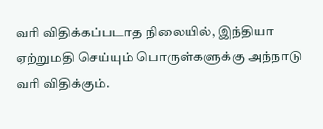வரி விதிக்கப்படாத நிலையில், இந்தியா ஏற்றுமதி செய்யும் பொருள்களுக்கு அந்நாடு வரி விதிக்கும்.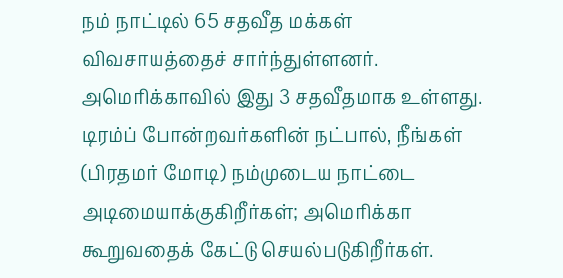நம் நாட்டில் 65 சதவீத மக்கள் விவசாயத்தைச் சார்ந்துள்ளனர். அமெரிக்காவில் இது 3 சதவீதமாக உள்ளது. டிரம்ப் போன்றவர்களின் நட்பால், நீங்கள் (பிரதமர் மோடி) நம்முடைய நாட்டை அடிமையாக்குகிறீர்கள்; அமெரிக்கா கூறுவதைக் கேட்டு செயல்படுகிறீர்கள்.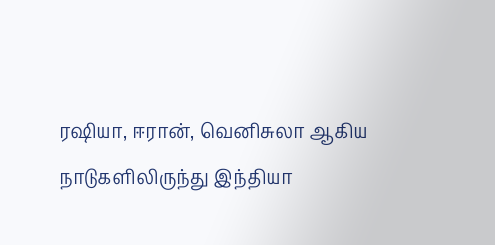ரஷியா, ஈரான், வெனிசுலா ஆகிய நாடுகளிலிருந்து இந்தியா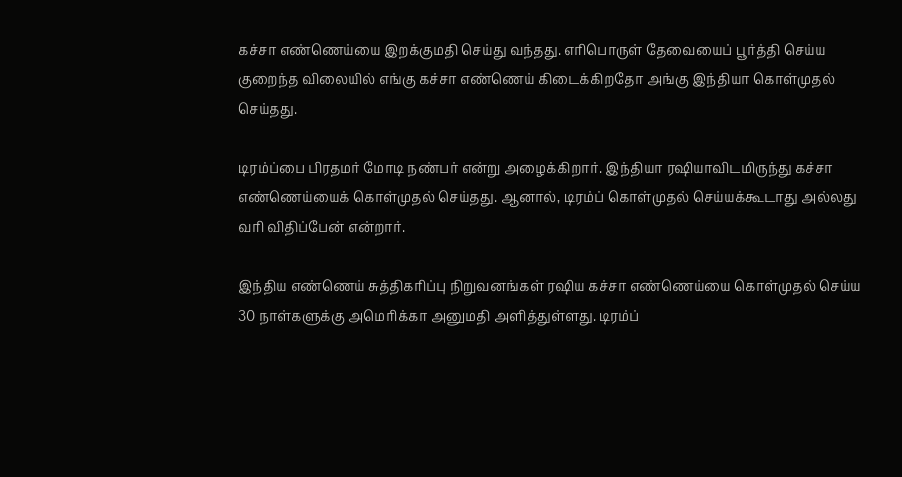கச்சா எண்ணெய்யை இறக்குமதி செய்து வந்தது. எரிபொருள் தேவையைப் பூர்த்தி செய்ய குறைந்த விலையில் எங்கு கச்சா எண்ணெய் கிடைக்கிறதோ அங்கு இந்தியா கொள்முதல் செய்தது.

டிரம்ப்பை பிரதமர் மோடி நண்பர் என்று அழைக்கிறார். இந்தியா ரஷியாவிடமிருந்து கச்சா எண்ணெய்யைக் கொள்முதல் செய்தது. ஆனால், டிரம்ப் கொள்முதல் செய்யக்கூடாது அல்லது வரி விதிப்பேன் என்றார்.

இந்திய எண்ணெய் சுத்திகரிப்பு நிறுவனங்கள் ரஷிய கச்சா எண்ணெய்யை கொள்முதல் செய்ய 30 நாள்களுக்கு அமெரிக்கா அனுமதி அளித்துள்ளது. டிரம்ப்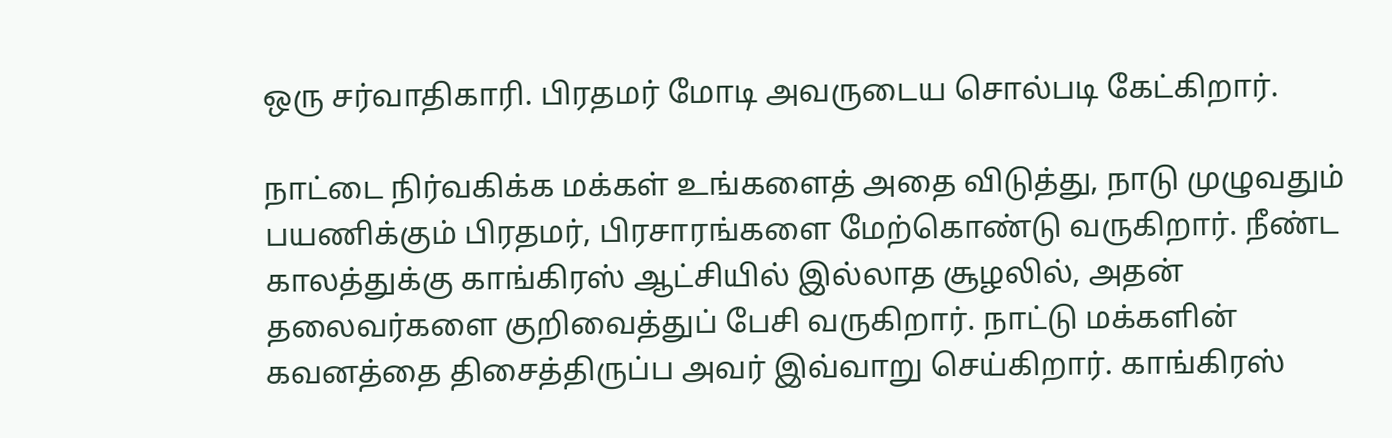ஒரு சர்வாதிகாரி. பிரதமர் மோடி அவருடைய சொல்படி கேட்கிறார்.

நாட்டை நிர்வகிக்க மக்கள் உங்களைத் அதை விடுத்து, நாடு முழுவதும் பயணிக்கும் பிரதமர், பிரசாரங்களை மேற்கொண்டு வருகிறார். நீண்ட காலத்துக்கு காங்கிரஸ் ஆட்சியில் இல்லாத சூழலில், அதன் தலைவர்களை குறிவைத்துப் பேசி வருகிறார். நாட்டு மக்களின் கவனத்தை திசைத்திருப்ப அவர் இவ்வாறு செய்கிறார். காங்கிரஸ்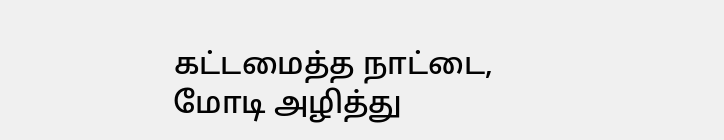கட்டமைத்த நாட்டை, மோடி அழித்து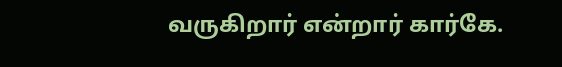வருகிறார் என்றார் கார்கே.